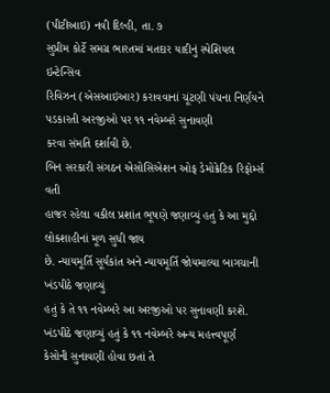(પીટીઆઇ) નવી દિલ્હી, તા. ૭
સુપ્રીમ કોર્ટે સમગ્ર ભારતમાં મતદાર યાદીનું સ્પેશિયલ ઇન્ટેન્સિવ
રિવિઝન (એસઆઇઆર) કરાવવાનાં ચૂંટણી પંચના નિર્ણયને પડકારતી અરજીઓ પર ૧૧ નવેમ્બરે સુનાવણી
કરવા સંમતિ દર્શાવી છે.
બિન સરકારી સંગઠન એસોસિએશન ઓફ ડેમોક્રેટિક રિફોર્મ્સ વતી
હાજર રહેલા વકીલ પ્રશાંત ભૂષણે જણાવ્યું હતું કે આ મુદ્દો લોકશાહીનાં મૂળ સુધી જાય
છે. ન્યાયમૂર્તિ સૂર્યકાંત અને ન્યાયમૂર્તિ જોયમાલ્યા બાગચાની ખંડપીઠે જણાવ્યું
હતું કે તે ૧૧ નવેમ્બરે આ અરજીઓ પર સુનાવણી કરશે.
ખંડપીઠે જણાવ્યું હતું કે ૧૧ નવેમ્બરે અન્ય મહત્ત્વપૂર્ણ
કેસોની સુનાવણી હોવા છતાં તે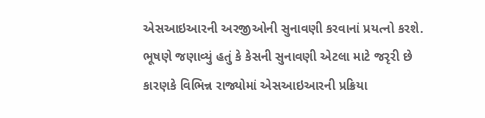એસઆઇઆરની અરજીઓની સુનાવણી કરવાનાં પ્રયત્નો કરશે.
ભૂષણે જણાવ્યું હતું કે કેસની સુનાવણી એટલા માટે જરૃરી છે
કારણકે વિભિન્ન રાજ્યોમાં એસઆઇઆરની પ્રક્રિયા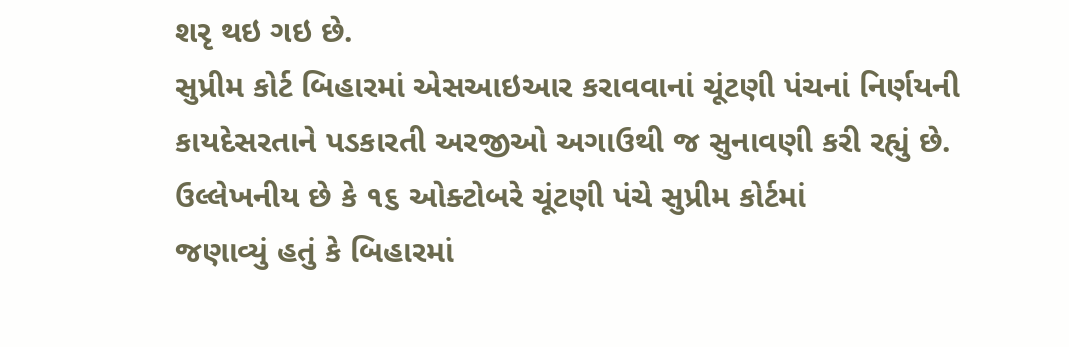શરૃ થઇ ગઇ છે.
સુપ્રીમ કોર્ટ બિહારમાં એસઆઇઆર કરાવવાનાં ચૂંટણી પંચનાં નિર્ણયની
કાયદેસરતાને પડકારતી અરજીઓ અગાઉથી જ સુનાવણી કરી રહ્યું છે.
ઉલ્લેખનીય છે કે ૧૬ ઓક્ટોબરે ચૂંટણી પંચે સુપ્રીમ કોર્ટમાં
જણાવ્યું હતું કે બિહારમાં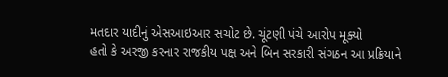મતદાર યાદીનું એસઆઇઆર સચોટ છે. ચૂંટણી પંચે આરોપ મૂક્યો
હતો કે અરજી કરનાર રાજકીય પક્ષ અને બિન સરકારી સંગઠન આ પ્રક્રિયાને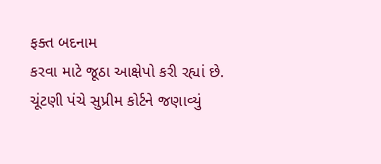ફક્ત બદનામ
કરવા માટે જૂઠા આક્ષેપો કરી રહ્યાં છે.
ચૂંટણી પંચે સુપ્રીમ કોર્ટને જણાવ્યું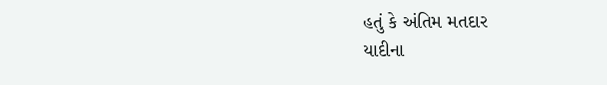હતું કે અંતિમ મતદાર
યાદીના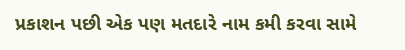પ્રકાશન પછી એક પણ મતદારે નામ કમી કરવા સામે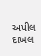અપીલ દાખલ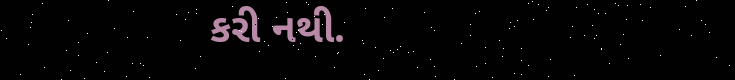કરી નથી.